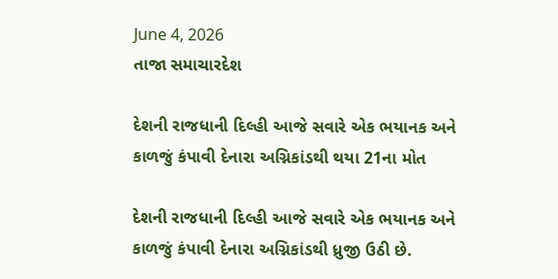June 4, 2026
તાજા સમાચારદેશ

દેશની રાજધાની દિલ્‍હી આજે સવારે એક ભયાનક અને કાળજું કંપાવી દેનારા અગ્નિકાંડથી થયા 21ના મોત

દેશની રાજધાની દિલ્‍હી આજે સવારે એક ભયાનક અને કાળજું કંપાવી દેનારા અગ્નિકાંડથી ધ્રુજી ઉઠી છે.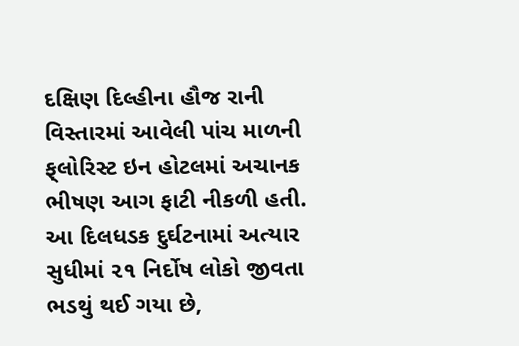દક્ષિણ દિલ્‍હીના હૌજ રાની વિસ્‍તારમાં આવેલી પાંચ માળની ફ્‌લોરિસ્‍ટ ઇન હોટલમાં અચાનક ભીષણ આગ ફાટી નીકળી હતી. આ દિલધડક દુર્ઘટનામાં અત્‍યાર સુધીમાં ૨૧ નિર્દોષ લોકો જીવતા ભડથું થઈ ગયા છે,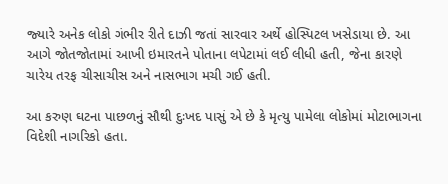જ્‍યારે અનેક લોકો ગંભીર રીતે દાઝી જતાં સારવાર અર્થે હોસ્‍પિટલ ખસેડાયા છે. આ આગે જોતજોતામાં આખી ઇમારતને પોતાના લપેટામાં લઈ લીધી હતી, જેના કારણે ચારેય તરફ ચીસાચીસ અને નાસભાગ મચી ગઈ હતી.

આ કરુણ ઘટના પાછળનું સૌથી દુઃખદ પાસું એ છે કે મૃત્યુ પામેલા લોકોમાં મોટાભાગના વિદેશી નાગરિકો હતા.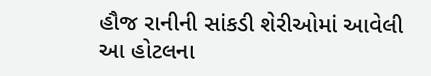હૌજ રાનીની સાંકડી શેરીઓમાં આવેલી આ હોટલના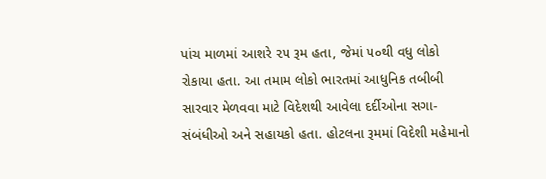પાંચ માળમાં આશરે ૨૫ રૂમ હતા, જેમાં ૫૦થી વધુ લોકો રોકાયા હતા. આ તમામ લોકો ભારતમાં આધુનિક તબીબી સારવાર મેળવવા માટે વિદેશથી આવેલા દર્દીઓના સગા-સંબંધીઓ અને સહાયકો હતા. હોટલના રૂમમાં વિદેશી મહેમાનો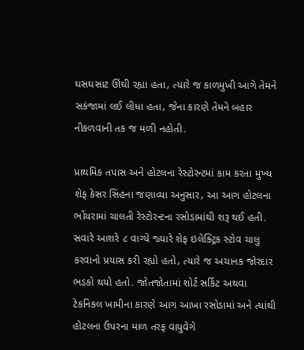ઘસઘસાટ ઊંઘી રહ્યા હતા, ત્‍યારે જ કાળમુખી આગે તેમને સકંજામાં લઈ લીધા હતા, જેના કારણે તેમને બહાર નીકળવાની તક જ મળી નહોતી.

પ્રાથમિક તપાસ અને હોટલના રેસ્‍ટોરન્‍ટમાં કામ કરતા મુખ્‍ય શેફ કેસર સિંહના જણાવ્‍યા અનુસાર, આ આગ હોટલના ભોંયરામાં ચાલતી રેસ્‍ટોરન્‍ટના રસોડામાંથી શરૂ થઈ હતી. સવારે આશરે ૮ વાગ્‍યે જ્‍યારે શેફ ઇલેક્‍ટ્રિક સ્‍ટોવ ચાલુ કરવાનો પ્રયાસ કરી રહ્યો હતો, ત્‍યારે જ અચાનક જોરદાર ભડકો થયો હતો. જોતજોતામાં શોર્ટ સર્કિટ અથવા ટેકનિકલ ખામીના કારણે આગ આખા રસોડામાં અને ત્‍યાંથી હોટલના ઉપરના માળ તરફ વાયુવેગે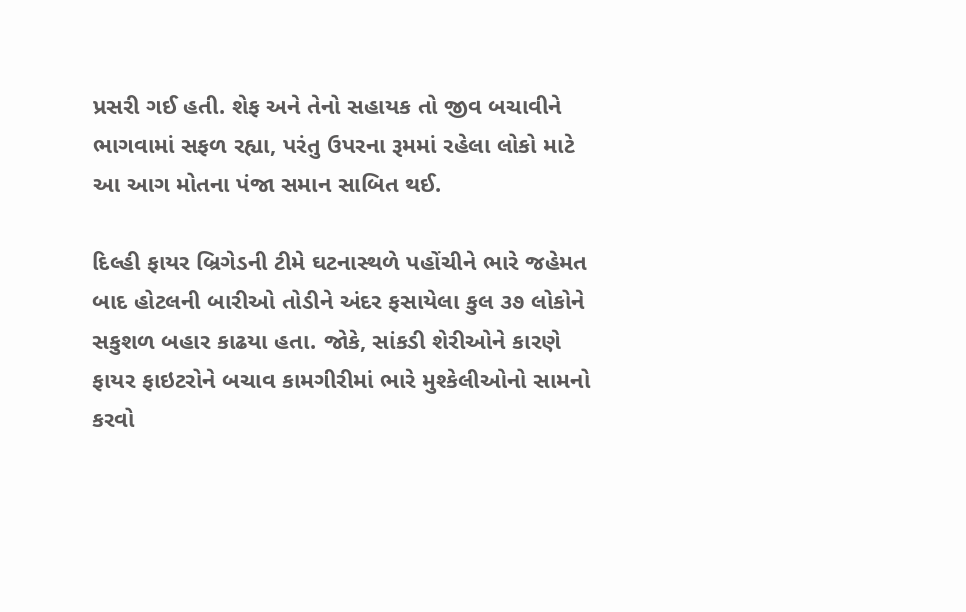પ્રસરી ગઈ હતી. શેફ અને તેનો સહાયક તો જીવ બચાવીને ભાગવામાં સફળ રહ્યા, પરંતુ ઉપરના રૂમમાં રહેલા લોકો માટે આ આગ મોતના પંજા સમાન સાબિત થઈ.

દિલ્‍હી ફાયર બ્રિગેડની ટીમે ઘટનાસ્‍થળે પહોંચીને ભારે જહેમત બાદ હોટલની બારીઓ તોડીને અંદર ફસાયેલા કુલ ૩૭ લોકોને સકુશળ બહાર કાઢયા હતા. જોકે, સાંકડી શેરીઓને કારણે ફાયર ફાઇટરોને બચાવ કામગીરીમાં ભારે મુશ્‍કેલીઓનો સામનો કરવો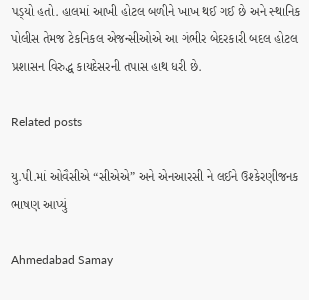પડ્‍યો હતો. હાલમાં આખી હોટલ બળીને ખાખ થઈ ગઈ છે અને સ્‍થાનિક પોલીસ તેમજ ટેકનિકલ એજન્‍સીઓએ આ ગંભીર બેદરકારી બદલ હોટલ પ્રશાસન વિરુદ્ધ કાયદેસરની તપાસ હાથ ધરી છે.

Related posts

યુ.પી.માં ઓવૈસીએ “સીએએ” અને એનઆરસી ને લઈને ઉશ્કેરણીજનક ભાષણ આપ્યું

Ahmedabad Samay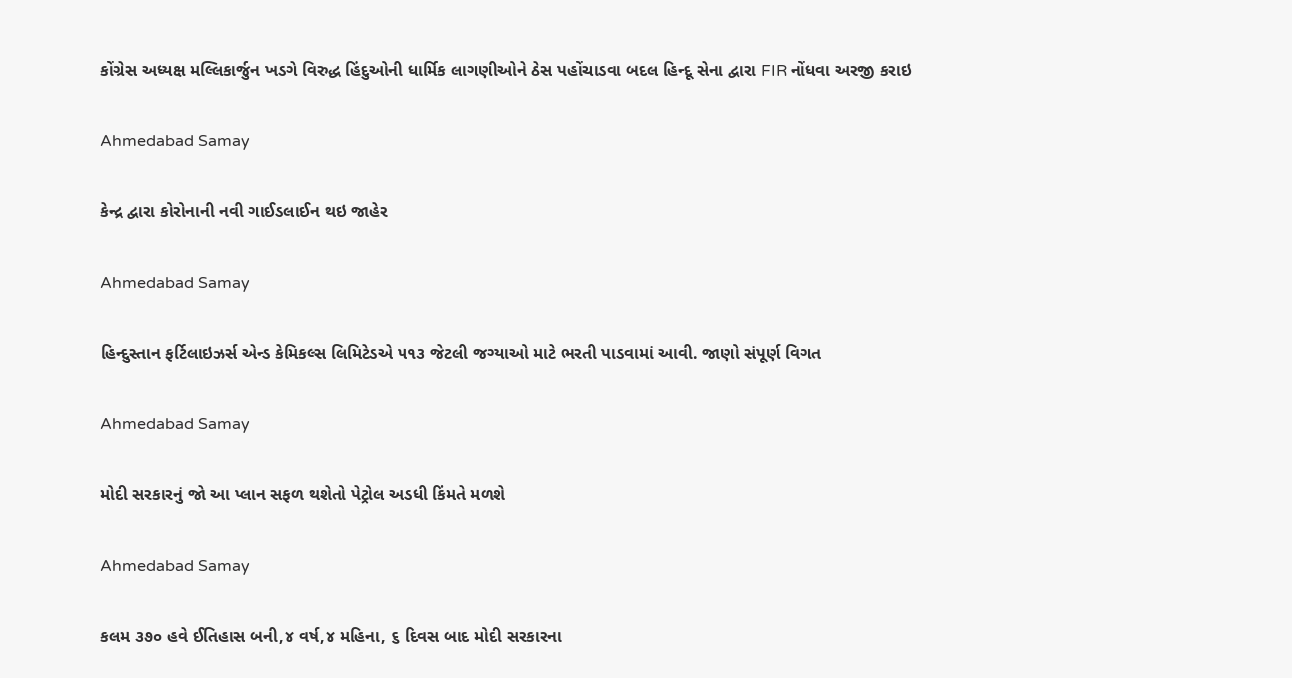કોંગ્રેસ અધ્યક્ષ મલ્લિકાર્જુન ખડગે વિરુદ્ધ હિંદુઓની ધાર્મિક લાગણીઓને ઠેસ પહોંચાડવા બદલ હિન્દૂ સેના દ્વારા FIR નોંધવા અરજી કરાઇ

Ahmedabad Samay

કેન્દ્ર દ્વારા કોરોનાની નવી ગાઈડલાઈન થઇ જાહેર

Ahmedabad Samay

હિન્દુસ્તાન ફર્ટિલાઇઝર્સ એન્ડ કેમિકલ્સ લિમિટેડએ ૫૧૩ જેટલી જગ્યાઓ માટે ભરતી પાડવામાં આવી. જાણો સંપૂર્ણ વિગત

Ahmedabad Samay

મોદી સરકારનું જો આ પ્લાન સફળ થશેતો પેટ્રોલ અડધી કિંમતે મળશે

Ahmedabad Samay

કલમ ૩૭૦ હવે ઈતિહાસ બની,૪ વર્ષ,૪ મહિના, ૬ દિવસ બાદ મોદી સરકારના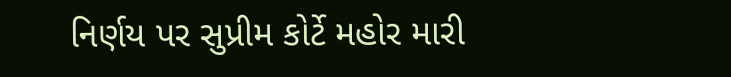નિર્ણય પર સુપ્રીમ કોર્ટે મહોર મારી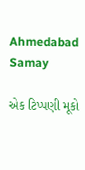Ahmedabad Samay

એક ટિપ્પણી મૂકો